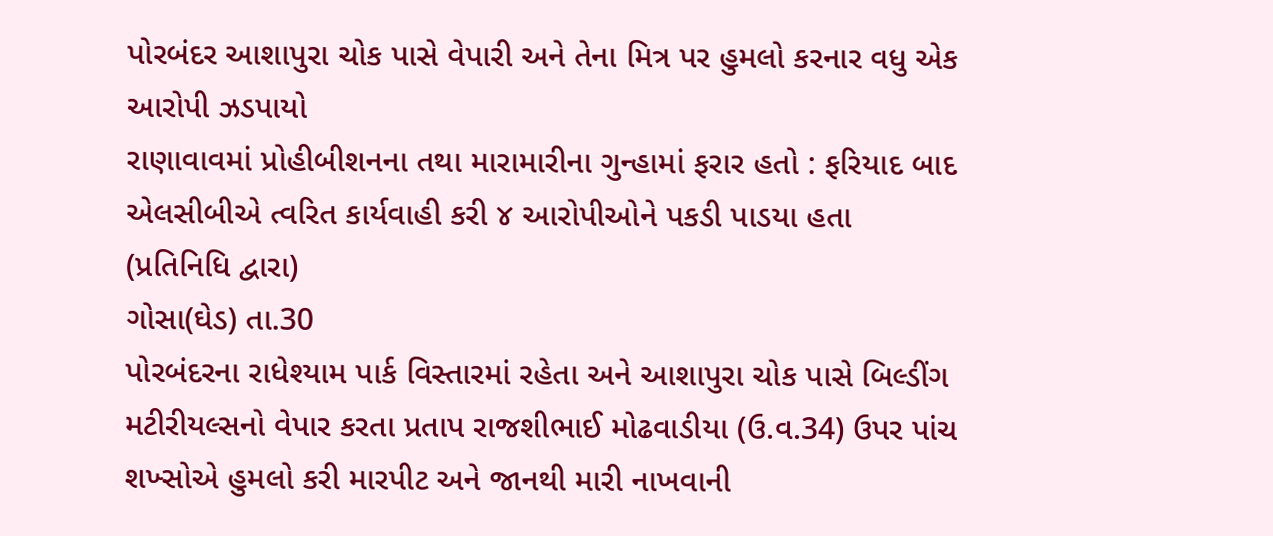પોરબંદર આશાપુરા ચોક પાસે વેપારી અને તેના મિત્ર પર હુમલો કરનાર વધુ એક આરોપી ઝડપાયો
રાણાવાવમાં પ્રોહીબીશનના તથા મારામારીના ગુન્હામાં ફરાર હતો : ફરિયાદ બાદ એલસીબીએ ત્વરિત કાર્યવાહી કરી ૪ આરોપીઓને પકડી પાડયા હતા
(પ્રતિનિધિ દ્વારા)
ગોસા(ઘેડ) તા.30
પોરબંદરના રાધેશ્યામ પાર્ક વિસ્તારમાં રહેતા અને આશાપુરા ચોક પાસે બિલ્ડીંગ મટીરીયલ્સનો વેપાર કરતા પ્રતાપ રાજશીભાઈ મોઢવાડીયા (ઉ.વ.34) ઉપર પાંચ શખ્સોએ હુમલો કરી મારપીટ અને જાનથી મારી નાખવાની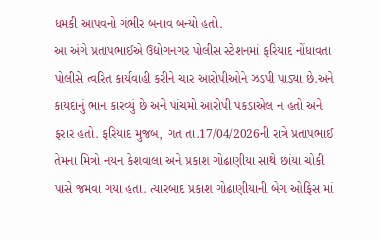ધમકી આપવનો ગંભીર બનાવ બન્યો હતો.
આ અંગે પ્રતાપભાઈએ ઉદ્યોગનગર પોલીસ સ્ટેશનમાં ફરિયાદ નોંધાવતા પોલીસે ત્વરિત કાર્યવાહી કરીને ચાર આરોપીઓને ઝડપી પાડ્યા છે.અને કાયદાનું ભાન કારવ્યું છે અને પાંચમો આરોપી પકડાએલ ન હતો અને ફરાર હતો. ફરિયાદ મુજબ, ગત તા.17/04/2026ની રાત્રે પ્રતાપભાઈ તેમના મિત્રો નયન કેશવાલા અને પ્રકાશ ગોઢાણીયા સાથે છાંયા ચોકી પાસે જમવા ગયા હતા. ત્યારબાદ પ્રકાશ ગોઢાણીયાની બેગ ઓફિસ માં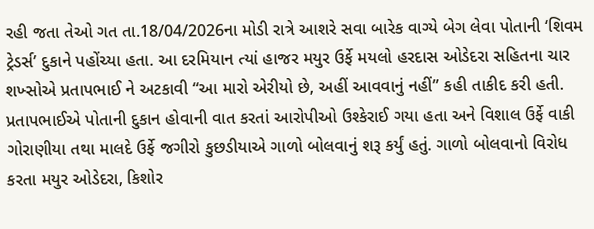રહી જતા તેઓ ગત તા.18/04/2026ના મોડી રાત્રે આશરે સવા બારેક વાગ્યે બેગ લેવા પોતાની ‘શિવમ ટ્રેડર્સ’ દુકાને પહોંચ્યા હતા. આ દરમિયાન ત્યાં હાજર મયુર ઉર્ફે મયલો હરદાસ ઓડેદરા સહિતના ચાર શખ્સોએ પ્રતાપભાઈ ને અટકાવી “આ મારો એરીયો છે, અહીં આવવાનું નહીં” કહી તાકીદ કરી હતી. પ્રતાપભાઈએ પોતાની દુકાન હોવાની વાત કરતાં આરોપીઓ ઉશ્કેરાઈ ગયા હતા અને વિશાલ ઉર્ફે વાકી ગોરાણીયા તથા માલદે ઉર્ફે જગીરો કુછડીયાએ ગાળો બોલવાનું શરૂ કર્યું હતું. ગાળો બોલવાનો વિરોધ કરતા મયુર ઓડેદરા, કિશોર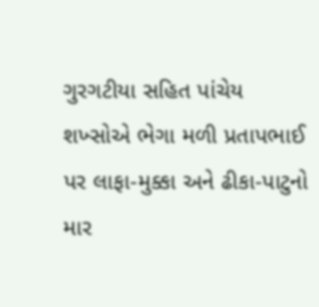ગુરગટીયા સહિત પાંચેય શખ્સોએ ભેગા મળી પ્રતાપભાઈ પર લાફા-મુક્કા અને ઢીકા-પાટુનો માર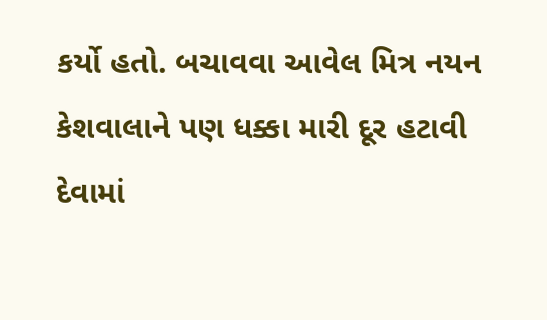કર્યો હતો. બચાવવા આવેલ મિત્ર નયન કેશવાલાને પણ ધક્કા મારી દૂર હટાવી દેવામાં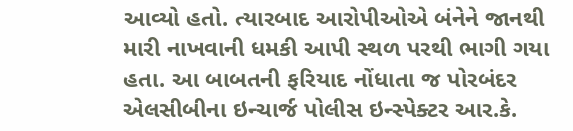આવ્યો હતો. ત્યારબાદ આરોપીઓએ બંનેને જાનથી મારી નાખવાની ધમકી આપી સ્થળ પરથી ભાગી ગયા હતા. આ બાબતની ફરિયાદ નોંધાતા જ પોરબંદર એલસીબીના ઇન્ચાર્જ પોલીસ ઇન્સ્પેક્ટર આર.કે.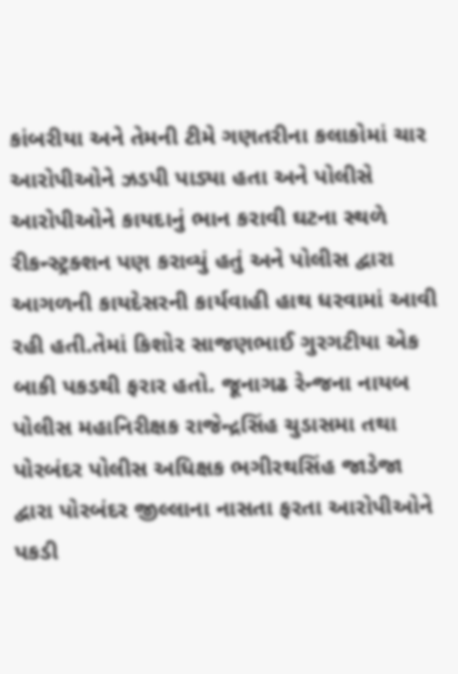કાંબરીયા અને તેમની ટીમે ગણતરીના કલાકોમાં ચાર આરોપીઓને ઝડપી પાડ્યા હતા અને પોલીસે આરોપીઓને કાયદાનું ભાન કરાવી ઘટના સ્થળે રીકન્સ્ટ્રક્શન પણ કરાવ્યું હતું અને પોલીસ દ્વારા આગળની કાયદેસરની કાર્યવાહી હાથ ધરવામાં આવી રહી હતી.તેમાં કિશોર સાજણભાઈ ગુરગટીયા એક બાકી પકડથી ફરાર હતો. જૂનાગઢ રેન્જના નાયબ પોલીસ મહાનિરીક્ષક રાજેન્દ્રસિંહ ચુડાસમા તથા પોરબંદર પોલીસ અધિક્ષક ભગીરથસિંહ જાડેજા દ્વારા પોરબંદર જીલ્લાના નાસતા ફરતા આરોપીઓને પકડી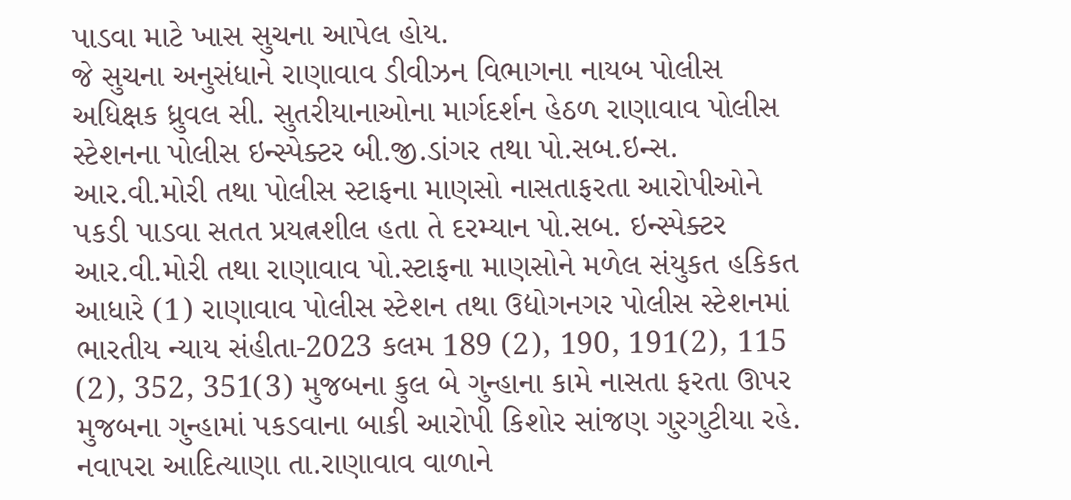પાડવા માટે ખાસ સુચના આપેલ હોય.
જે સુચના અનુસંધાને રાણાવાવ ડીવીઝન વિભાગના નાયબ પોલીસ અધિક્ષક ધ્રુવલ સી. સુતરીયાનાઓના માર્ગદર્શન હેઠળ રાણાવાવ પોલીસ સ્ટેશનના પોલીસ ઇન્સ્પેક્ટર બી.જી.ડાંગર તથા પો.સબ.ઇન્સ. આર.વી.મોરી તથા પોલીસ સ્ટાફના માણસો નાસતાફરતા આરોપીઓને પકડી પાડવા સતત પ્રયત્નશીલ હતા તે દરમ્યાન પો.સબ. ઇન્સ્પેક્ટર આર.વી.મોરી તથા રાણાવાવ પો.સ્ટાફના માણસોને મળેલ સંયુકત હકિકત આધારે (1) રાણાવાવ પોલીસ સ્ટેશન તથા ઉદ્યોગનગર પોલીસ સ્ટેશનમાં ભારતીય ન્યાય સંહીતા-2023 કલમ 189 (2), 190, 191(2), 115 (2), 352, 351(3) મુજબના કુલ બે ગુન્હાના કામે નાસતા ફરતા ઊપર મુજબના ગુન્હામાં પકડવાના બાકી આરોપી કિશોર સાંજણ ગુરગુટીયા રહે. નવાપરા આદિત્યાણા તા.રાણાવાવ વાળાને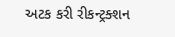અટક કરી રીકન્ટ્રક્શન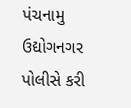પંચનામુ ઉદ્યોગનગર પોલીસે કરી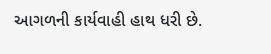આગળની કાર્યવાહી હાથ ધરી છે.